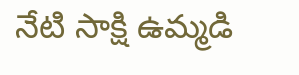నేటి సాక్షి ఉమ్మడి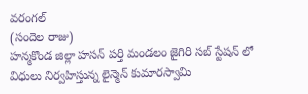వరంగల్
(సందెల రాజు)
హన్మకొండ జిల్లా హసన్ పర్తి మండలం జైగిరి సబ్ స్టేషన్ లో విధులు నిర్వహిస్తున్న లైన్మెన్ కుమారస్వామి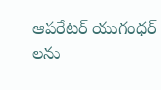ఆపరేటర్ యుగంధర్ లను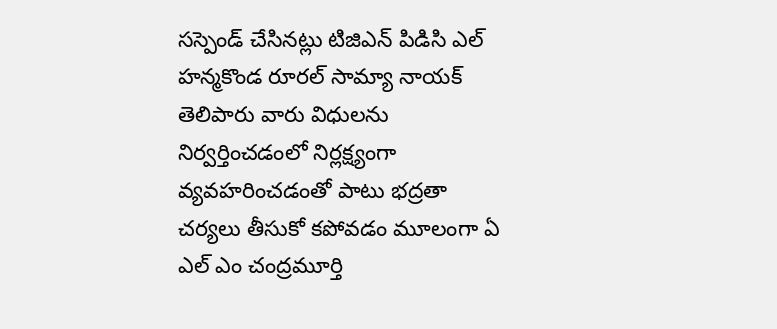సస్పెండ్ చేసినట్లు టిజిఎన్ పిడిసి ఎల్ హన్మకొండ రూరల్ సామ్యా నాయక్ తెలిపారు వారు విధులను నిర్వర్తించడంలో నిర్లక్ష్యంగా వ్యవహరించడంతో పాటు భద్రతా చర్యలు తీసుకో కపోవడం మూలంగా ఏ ఎల్ ఎం చంద్రమూర్తి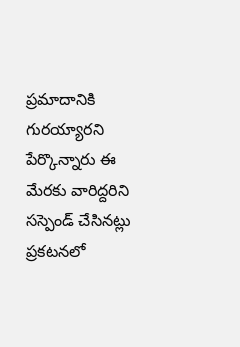ప్రమాదానికి గురయ్యారని పేర్కొన్నారు ఈ మేరకు వారిద్దరిని సస్పెండ్ చేసినట్లు ప్రకటనలో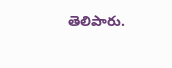తెలిపారు.